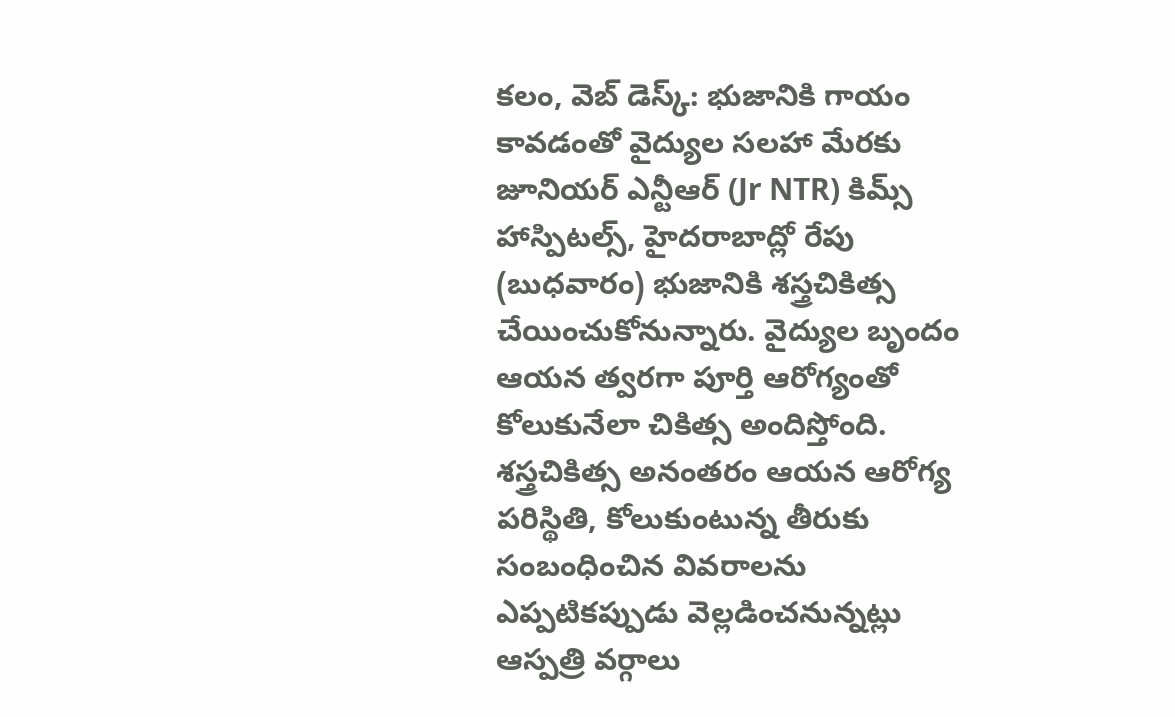కలం, వెబ్ డెస్క్: భుజానికి గాయం కావడంతో వైద్యుల సలహా మేరకు జూనియర్ ఎన్టీఆర్ (Jr NTR) కిమ్స్ హాస్పిటల్స్, హైదరాబాద్లో రేపు (బుధవారం) భుజానికి శస్త్రచికిత్స చేయించుకోనున్నారు. వైద్యుల బృందం ఆయన త్వరగా పూర్తి ఆరోగ్యంతో కోలుకునేలా చికిత్స అందిస్తోంది. శస్త్రచికిత్స అనంతరం ఆయన ఆరోగ్య పరిస్థితి, కోలుకుంటున్న తీరుకు సంబంధించిన వివరాలను ఎప్పటికప్పుడు వెల్లడించనున్నట్లు ఆస్పత్రి వర్గాలు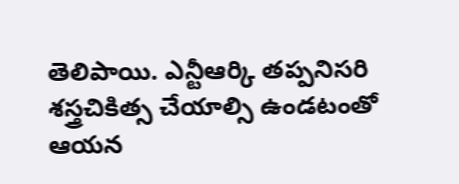తెలిపాయి. ఎన్టీఆర్కి తప్పనిసరి శస్త్రచికిత్స చేయాల్సి ఉండటంతో ఆయన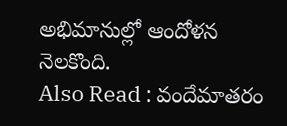అభిమానుల్లో ఆందోళన నెలకొంది.
Also Read : వందేమాతరం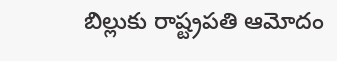బిల్లుకు రాష్ట్రపతి ఆమోదం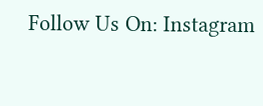Follow Us On: Instagram